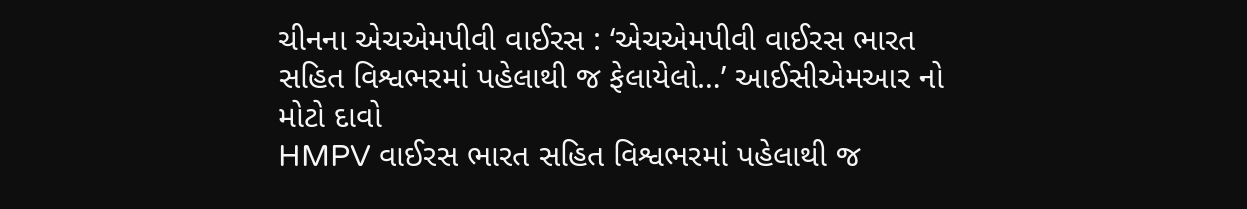ચીનના એચએમપીવી વાઈરસ : ‘એચએમપીવી વાઈરસ ભારત સહિત વિશ્વભરમાં પહેલાથી જ ફેલાયેલો…’ આઈસીએમઆર નો મોટો દાવો
HMPV વાઈરસ ભારત સહિત વિશ્વભરમાં પહેલાથી જ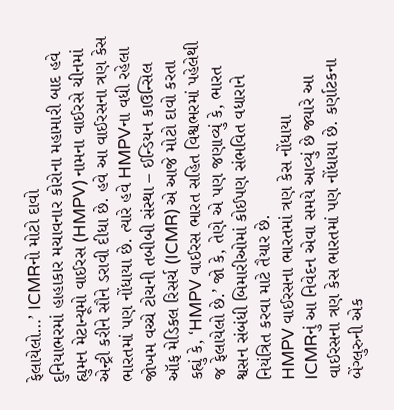ફેલાયેલો…’ ICMRનો મોટો દાવો
દુનિયાભરમાં હાહાકાર મચાવનાર કોરોના મહામારી બાદ હવે હ્યુમન મેટાન્યૂમો વાઈરસ (HMPV) નામના વાઈરસે ચીનમાં એન્ટ્રી કરીને સૌને ડરાવી દીધા છે. હવે આ વાઈરસના ત્રણ કેસ ભારતમાં પણ નોંધાયા છે. ત્યારે હવે HMPVના વધી રહેલા જોખમ વચ્ચે ટોચની તબીબી સંસ્થા – ઈન્ડિયન કાઉન્સિલ ઑફ મેડિકલ રિસર્ચ (ICMR) એ આજે મોટો દાવો કરતા કહ્યું કે, ‘HMPV વાઈરસ ભારત સહિત વિશ્વભરમાં પહેલેથી જ ફેલાયેલો છે.’ જો કે, તેણે એ પણ જણાવ્યું કે, ભારત શ્વસન સંબંધી બિમારીઓમાં કોઈપણ સંભવિત વધારાને નિયંત્રિત કરવા માટે તૈયાર છે.
HMPV વાઈરસના ભારતમાં ત્રણ કેસ નોંધાયા
ICMRનું આ નિવેદન એવા સમયે આવ્યું છે જ્યારે આ વાઈરસના ત્રણ કેસ ભારતમાં પણ નોંધાયા છે. કર્ણાટકના બેંગ્લુરુની એક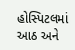હોસ્પિટલમાં આઠ અને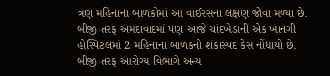ત્રણ મહિનાના બાળકોમાં આ વાઈરસના લક્ષણ જોવા મળ્યા છે. બીજી તરફ અમદાવાદમાં પણ આજે ચાંદખેડાની એક ખાનગી હોસ્પિટલમાં 2 મહિનાના બાળકનો શંકાસ્પદ કેસ નોંધાયો છે. બીજી તરફ આરોગ્ય વિભાગે અન્ય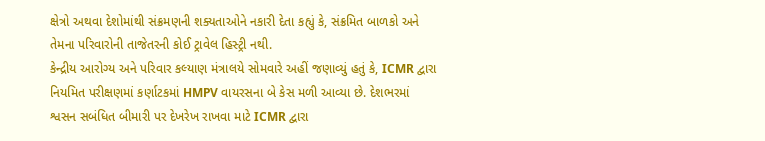ક્ષેત્રો અથવા દેશોમાંથી સંક્રમણની શક્યતાઓને નકારી દેતા કહ્યું કે, સંક્રમિત બાળકો અને તેમના પરિવારોની તાજેતરની કોઈ ટ્રાવેલ હિસ્ટ્રી નથી.
કેન્દ્રીય આરોગ્ય અને પરિવાર કલ્યાણ મંત્રાલયે સોમવારે અહીં જણાવ્યું હતું કે, ICMR દ્વારા નિયમિત પરીક્ષણમાં કર્ણાટકમાં HMPV વાયરસના બે કેસ મળી આવ્યા છે. દેશભરમાં શ્વસન સબંધિત બીમારી પર દેખરેખ રાખવા માટે ICMR દ્વારા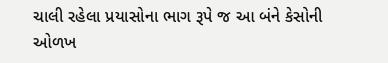ચાલી રહેલા પ્રયાસોના ભાગ રૂપે જ આ બંને કેસોની ઓળખ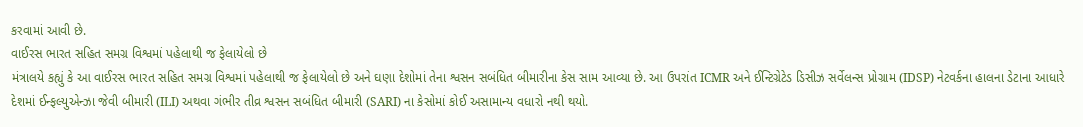કરવામાં આવી છે.
વાઈરસ ભારત સહિત સમગ્ર વિશ્વમાં પહેલાથી જ ફેલાયેલો છે
મંત્રાલયે કહ્યું કે આ વાઈરસ ભારત સહિત સમગ્ર વિશ્વમાં પહેલાથી જ ફેલાયેલો છે અને ઘણા દેશોમાં તેના શ્વસન સબંધિત બીમારીના કેસ સામ આવ્યા છે. આ ઉપરાંત ICMR અને ઈન્ટિગ્રેટેડ ડિસીઝ સર્વેલન્સ પ્રોગ્રામ (IDSP) નેટવર્કના હાલના ડેટાના આધારે દેશમાં ઈન્ફલ્યુએન્ઝા જેવી બીમારી (ILI) અથવા ગંભીર તીવ્ર શ્વસન સબંધિત બીમારી (SARI) ના કેસોમાં કોઈ અસામાન્ય વધારો નથી થયો.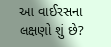આ વાઈરસના લક્ષણો શું છે?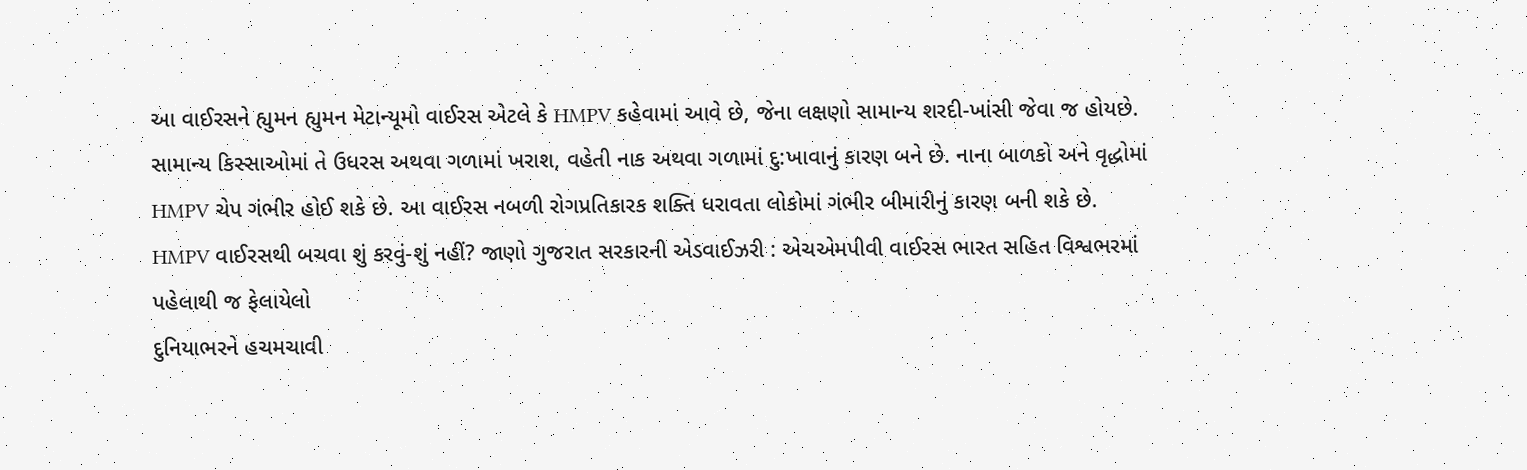આ વાઈરસને હ્યુમન હ્યુમન મેટાન્યૂમો વાઈરસ એટલે કે HMPV કહેવામાં આવે છે, જેના લક્ષણો સામાન્ય શરદી-ખાંસી જેવા જ હોયછે. સામાન્ય કિસ્સાઓમાં તે ઉધરસ અથવા ગળામાં ખરાશ, વહેતી નાક અથવા ગળામાં દુ:ખાવાનું કારણ બને છે. નાના બાળકો અને વૃદ્ધોમાં HMPV ચેપ ગંભીર હોઈ શકે છે. આ વાઈરસ નબળી રોગપ્રતિકારક શક્તિ ધરાવતા લોકોમાં ગંભીર બીમારીનું કારણ બની શકે છે.
HMPV વાઈરસથી બચવા શું કરવું-શું નહીં? જાણો ગુજરાત સરકારની એડવાઈઝરી : એચએમપીવી વાઈરસ ભારત સહિત વિશ્વભરમાં પહેલાથી જ ફેલાયેલો
દુનિયાભરને હચમચાવી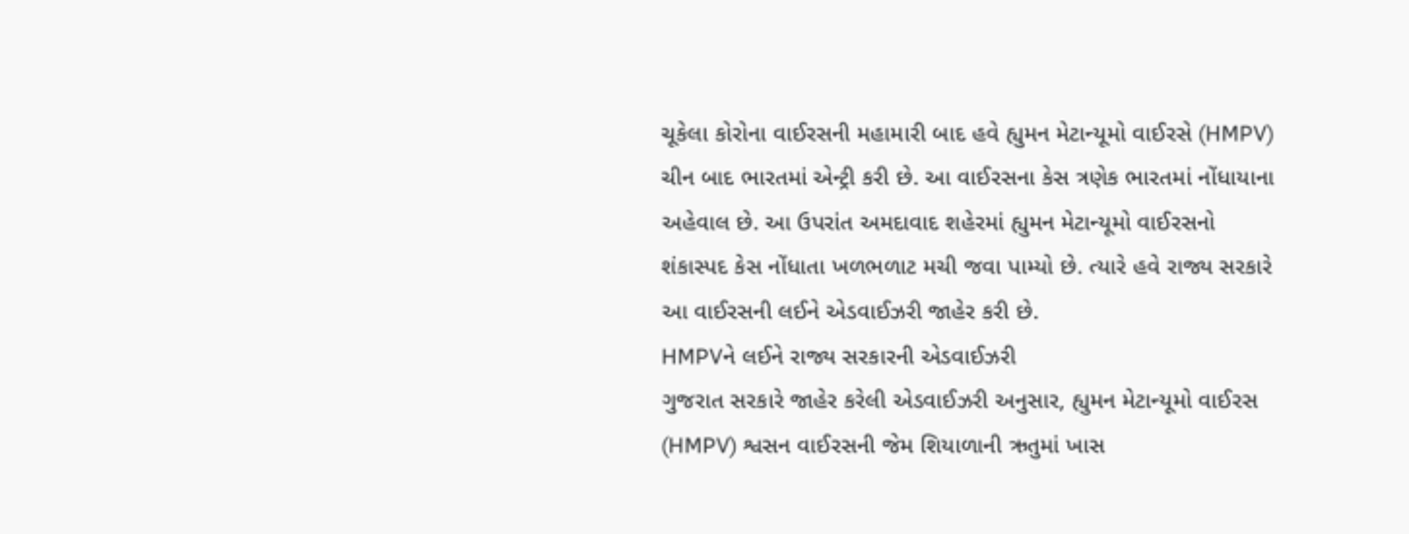ચૂકેલા કોરોના વાઈરસની મહામારી બાદ હવે હ્યુમન મેટાન્યૂમો વાઈરસે (HMPV) ચીન બાદ ભારતમાં એન્ટ્રી કરી છે. આ વાઈરસના કેસ ત્રણેક ભારતમાં નોંધાયાના અહેવાલ છે. આ ઉપરાંત અમદાવાદ શહેરમાં હ્યુમન મેટાન્યૂમો વાઈરસનો શંકાસ્પદ કેસ નોંધાતા ખળભળાટ મચી જવા પામ્યો છે. ત્યારે હવે રાજ્ય સરકારે આ વાઈરસની લઈને એડવાઈઝરી જાહેર કરી છે.
HMPVને લઈને રાજ્ય સરકારની એડવાઈઝરી
ગુજરાત સરકારે જાહેર કરેલી એડવાઈઝરી અનુસાર, હ્યુમન મેટાન્યૂમો વાઈરસ (HMPV) શ્વસન વાઈરસની જેમ શિયાળાની ઋતુમાં ખાસ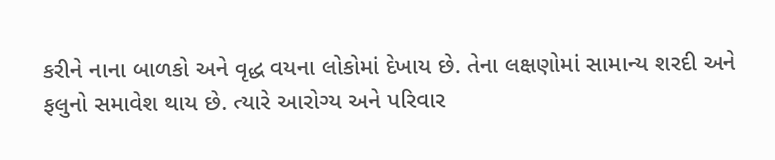કરીને નાના બાળકો અને વૃદ્ધ વયના લોકોમાં દેખાય છે. તેના લક્ષણોમાં સામાન્ય શરદી અને ફલુનો સમાવેશ થાય છે. ત્યારે આરોગ્ય અને પરિવાર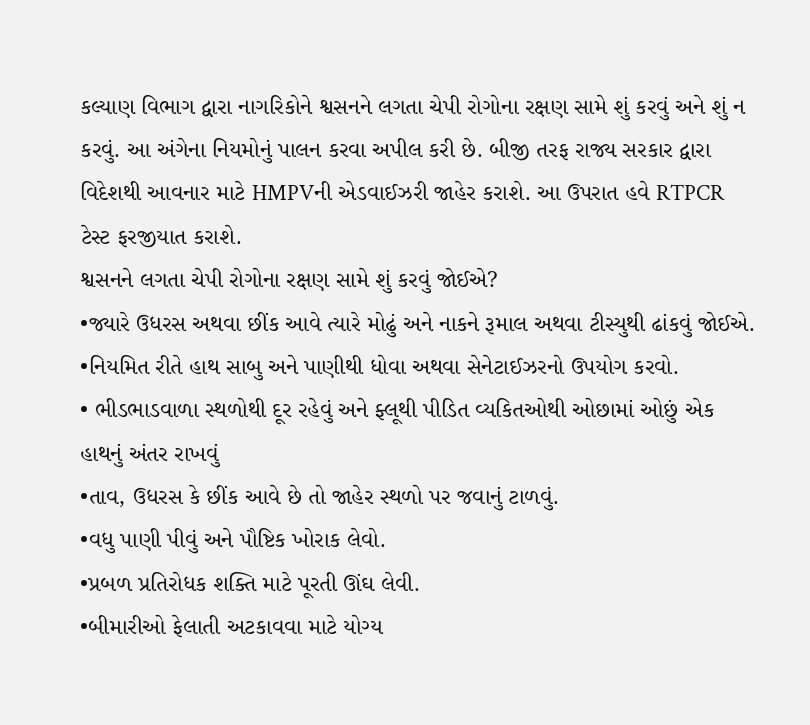કલ્યાણ વિભાગ દ્વારા નાગરિકોને શ્વસનને લગતા ચેપી રોગોના રક્ષણ સામે શું કરવું અને શું ન કરવું. આ અંગેના નિયમોનું પાલન કરવા અપીલ કરી છે. બીજી તરફ રાજ્ય સરકાર દ્વારા વિદેશથી આવનાર માટે HMPVની એડવાઈઝરી જાહેર કરાશે. આ ઉપરાત હવે RTPCR ટેસ્ટ ફરજીયાત કરાશે.
શ્વસનને લગતા ચેપી રોગોના રક્ષણ સામે શું કરવું જોઈએ?
•જ્યારે ઉધરસ અથવા છીંક આવે ત્યારે મોઢું અને નાકને રૂમાલ અથવા ટીસ્યુથી ઢાંકવું જોઈએ.
•નિયમિત રીતે હાથ સાબુ અને પાણીથી ધોવા અથવા સેનેટાઈઝરનો ઉપયોગ કરવો.
• ભીડભાડવાળા સ્થળોથી દૂર રહેવું અને ફ્લૂથી પીડિત વ્યકિતઓથી ઓછામાં ઓછું એક હાથનું અંતર રાખવું
•તાવ, ઉધરસ કે છીંક આવે છે તો જાહેર સ્થળો પર જવાનું ટાળવું.
•વધુ પાણી પીવું અને પૌષ્ટિક ખોરાક લેવો.
•પ્રબળ પ્રતિરોધક શક્તિ માટે પૂરતી ઊંઘ લેવી.
•બીમારીઓ ફેલાતી અટકાવવા માટે યોગ્ય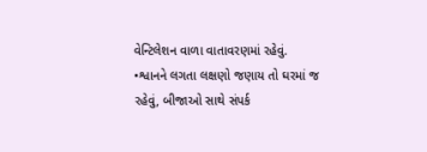વેન્ટિલેશન વાળા વાતાવરણમાં રહેવું.
•શ્વાનને લગતા લક્ષણો જણાય તો ઘરમાં જ રહેવું, બીજાઓ સાથે સંપર્ક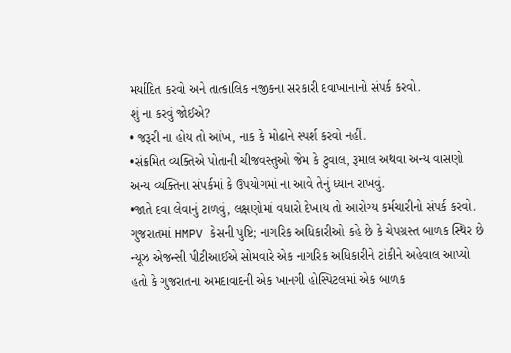મર્યાદિત કરવો અને તાત્કાલિક નજીકના સરકારી દવાખાનાનો સંપર્ક કરવો.
શું ના કરવું જોઈએ?
• જરૂરી ના હોય તો આંખ, નાક કે મોઢાને સ્પર્શ કરવો નહીં.
•સંક્રમિત વ્યક્તિએ પોતાની ચીજવસ્તુઓ જેમ કે ટુવાલ, રૂમાલ અથવા અન્ય વાસણો અન્ય વ્યક્તિના સંપર્કમાં કે ઉપયોગમાં ના આવે તેનું ધ્યાન રાખવું.
•જાતે દવા લેવાનું ટાળવું, લક્ષણોમાં વધારો દેખાય તો આરોગ્ય કર્મચારીનો સંપર્ક કરવો.
ગુજરાતમાં HMPV કેસની પુષ્ટિ; નાગરિક અધિકારીઓ કહે છે કે ચેપગ્રસ્ત બાળક સ્થિર છે
ન્યૂઝ એજન્સી પીટીઆઈએ સોમવારે એક નાગરિક અધિકારીને ટાંકીને અહેવાલ આપ્યો હતો કે ગુજરાતના અમદાવાદની એક ખાનગી હોસ્પિટલમાં એક બાળક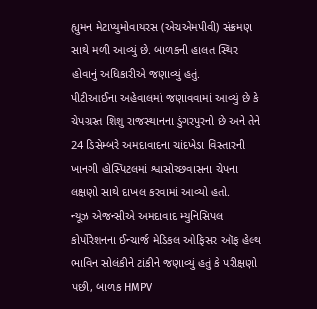હ્યુમન મેટાપ્યુમોવાયરસ (એચએમપીવી) સંક્રમણ સાથે મળી આવ્યું છે. બાળકની હાલત સ્થિર હોવાનું અધિકારીએ જણાવ્યું હતું.
પીટીઆઈના અહેવાલમાં જણાવવામાં આવ્યું છે કે ચેપગ્રસ્ત શિશુ રાજસ્થાનના ડુંગરપુરનો છે અને તેને 24 ડિસેમ્બરે અમદાવાદના ચાંદખેડા વિસ્તારની ખાનગી હોસ્પિટલમાં શ્વાસોચ્છવાસના ચેપના લક્ષણો સાથે દાખલ કરવામાં આવ્યો હતો.
ન્યૂઝ એજન્સીએ અમદાવાદ મ્યુનિસિપલ કોર્પોરેશનના ઈન્ચાર્જ મેડિકલ ઓફિસર ઑફ હેલ્થ ભાવિન સોલંકીને ટાંકીને જણાવ્યું હતું કે પરીક્ષણો પછી, બાળક HMPV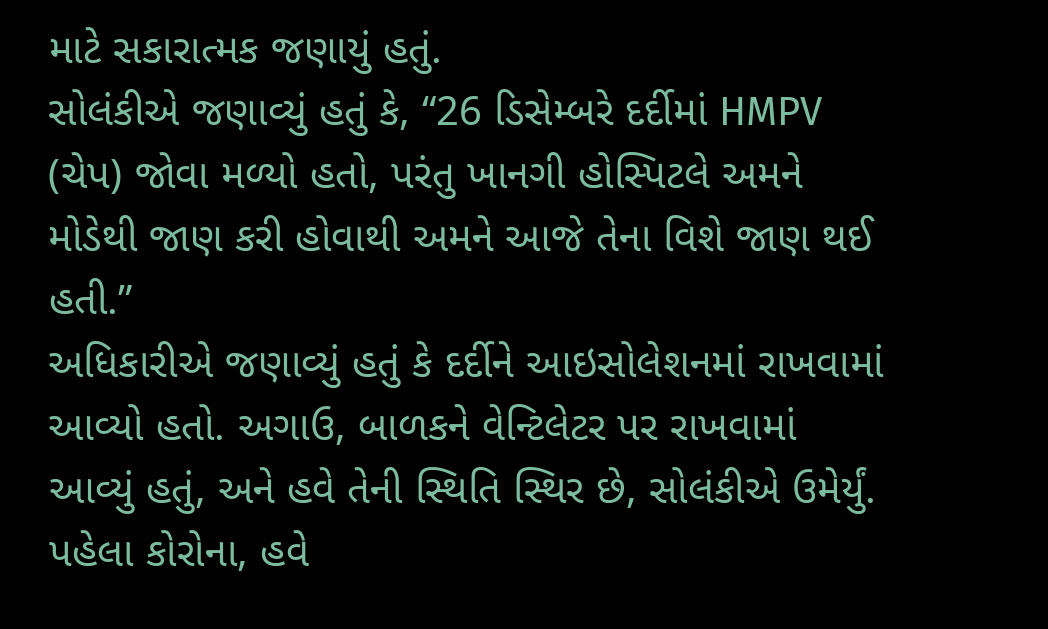માટે સકારાત્મક જણાયું હતું.
સોલંકીએ જણાવ્યું હતું કે, “26 ડિસેમ્બરે દર્દીમાં HMPV (ચેપ) જોવા મળ્યો હતો, પરંતુ ખાનગી હોસ્પિટલે અમને મોડેથી જાણ કરી હોવાથી અમને આજે તેના વિશે જાણ થઈ હતી.”
અધિકારીએ જણાવ્યું હતું કે દર્દીને આઇસોલેશનમાં રાખવામાં આવ્યો હતો. અગાઉ, બાળકને વેન્ટિલેટર પર રાખવામાં આવ્યું હતું, અને હવે તેની સ્થિતિ સ્થિર છે, સોલંકીએ ઉમેર્યું.
પહેલા કોરોના, હવે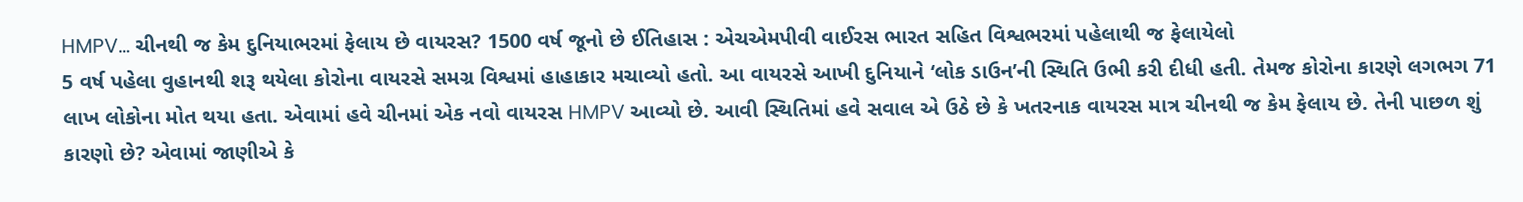HMPV… ચીનથી જ કેમ દુનિયાભરમાં ફેલાય છે વાયરસ? 1500 વર્ષ જૂનો છે ઈતિહાસ : એચએમપીવી વાઈરસ ભારત સહિત વિશ્વભરમાં પહેલાથી જ ફેલાયેલો
5 વર્ષ પહેલા વુહાનથી શરૂ થયેલા કોરોના વાયરસે સમગ્ર વિશ્વમાં હાહાકાર મચાવ્યો હતો. આ વાયરસે આખી દુનિયાને ‘લોક ડાઉન’ની સ્થિતિ ઉભી કરી દીધી હતી. તેમજ કોરોના કારણે લગભગ 71 લાખ લોકોના મોત થયા હતા. એવામાં હવે ચીનમાં એક નવો વાયરસ HMPV આવ્યો છે. આવી સ્થિતિમાં હવે સવાલ એ ઉઠે છે કે ખતરનાક વાયરસ માત્ર ચીનથી જ કેમ ફેલાય છે. તેની પાછળ શું કારણો છે? એવામાં જાણીએ કે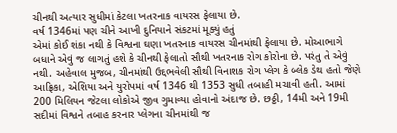ચીનથી અત્યાર સુધીમાં કેટલા ખતરનાક વાયરસ ફેલાયા છે.
વર્ષ 1346માં પણ ચીને આખી દુનિયાને સંકટમાં મૂક્યું હતું
એમાં કોઈ શંકા નથી કે વિશ્વના ઘણા ખતરનાક વાયરસ ચીનમાંથી ફેલાયા છે. મોઆભાગે બધાને એવું જ લાગતું હશે કે ચીનથી ફેલાતો સૌથી ખતરનાક રોગ કોરોના છે. પરંતુ તે એવું નથી. અહેવાલ મુજબ, ચીનમાંથી ઉદ્દભવેલી સૌથી વિનાશક રોગ પ્લેગ કે બ્લેક ડેથ હતો જેણે આફ્રિકા, એશિયા અને યુરોપમાં વર્ષ 1346 થી 1353 સુધી તબાહી મચાવી હતી. આમાં 200 મિલિયન જેટલા લોકોએ જીવ ગુમાવ્યા હોવાનો અંદાજ છે. છઠ્ઠી, 14મી અને 19મી સદીમાં વિશ્વને તબાહ કરનાર પ્લેગના ચીનમાંથી જ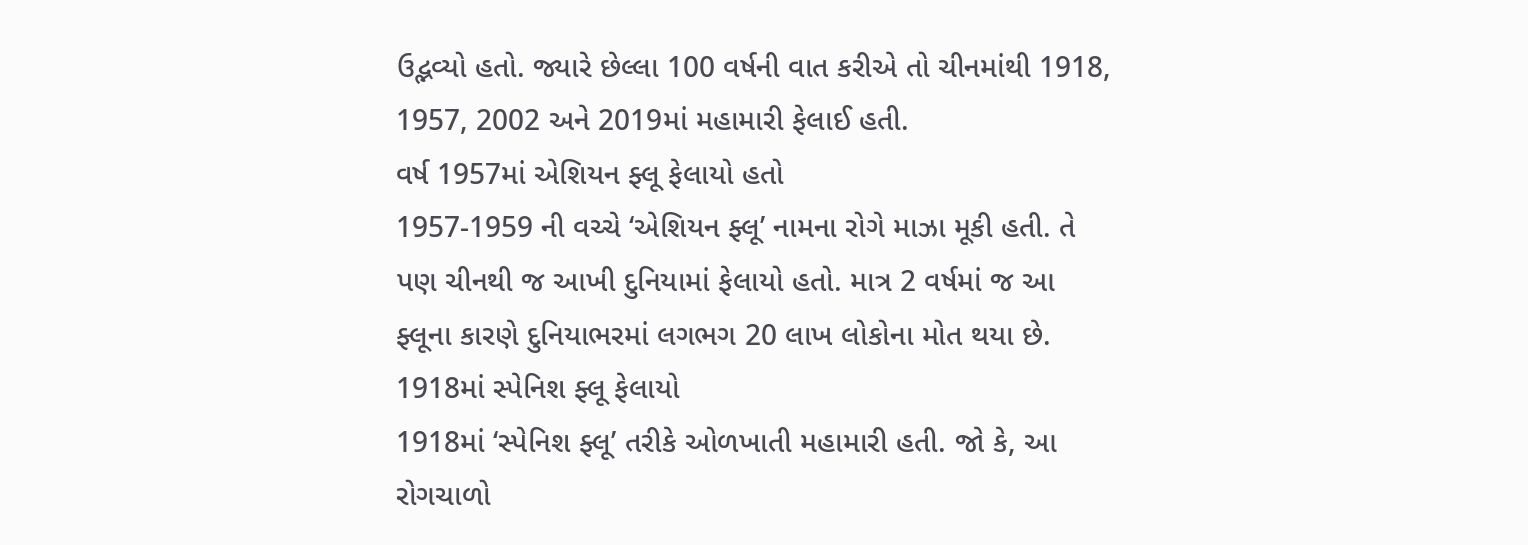ઉદ્ભવ્યો હતો. જ્યારે છેલ્લા 100 વર્ષની વાત કરીએ તો ચીનમાંથી 1918, 1957, 2002 અને 2019માં મહામારી ફેલાઈ હતી.
વર્ષ 1957માં એશિયન ફ્લૂ ફેલાયો હતો
1957-1959 ની વચ્ચે ‘એશિયન ફ્લૂ’ નામના રોગે માઝા મૂકી હતી. તે પણ ચીનથી જ આખી દુનિયામાં ફેલાયો હતો. માત્ર 2 વર્ષમાં જ આ ફ્લૂના કારણે દુનિયાભરમાં લગભગ 20 લાખ લોકોના મોત થયા છે.
1918માં સ્પેનિશ ફ્લૂ ફેલાયો
1918માં ‘સ્પેનિશ ફ્લૂ’ તરીકે ઓળખાતી મહામારી હતી. જો કે, આ રોગચાળો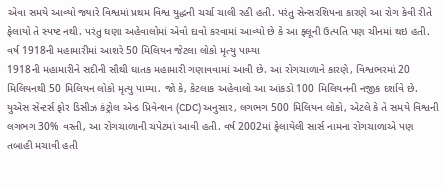એવા સમયે આવ્યો જ્યારે વિશ્વમાં પ્રથમ વિશ્વ યુદ્ધની ચર્ચા ચાલી રહી હતી. પરંતુ સેન્સરશિપના કારણે આ રોગ કેવી રીતે ફેલાયો તે સ્પષ્ટ નથી. પરંતુ ઘણા અહેવાલોમાં એવો દાવો કરવામાં આવ્યો છે કે આ ફ્લૂની ઉત્પતિ પણ ચીનમાં થઇ હતી.
વર્ષ 1918ની મહામારીમાં આશરે 50 મિલિયન જેટલા લોકો મૃત્યુ પામ્યા
1918ની મહામારીને સદીની સૌથી ઘાતક મહામારી ગણાવવામાં આવી છે. આ રોગચાળાને કારણે, વિશ્વભરમાં 20 મિલિયનથી 50 મિલિયન લોકો મૃત્યુ પામ્યા. જો કે, કેટલાક અહેવાલો આ આંકડો 100 મિલિયનની નજીક દર્શાવે છે. યુએસ સેન્ટર્સ ફોર ડિસીઝ કંટ્રોલ એન્ડ પ્રિવેન્શન (CDC) અનુસાર, લગભગ 500 મિલિયન લોકો, એટલે કે તે સમયે વિશ્વની લગભગ 30% વસ્તી, આ રોગચાળાની ચપેટમાં આવી હતી. વર્ષ 2002માં ફેલાયેલી સાર્સ નામના રોગચાળાએ પણ તબાહી મચાવી હતી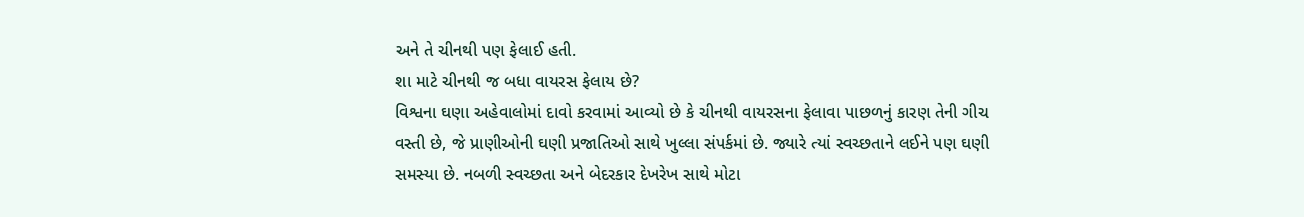અને તે ચીનથી પણ ફેલાઈ હતી.
શા માટે ચીનથી જ બધા વાયરસ ફેલાય છે?
વિશ્વના ઘણા અહેવાલોમાં દાવો કરવામાં આવ્યો છે કે ચીનથી વાયરસના ફેલાવા પાછળનું કારણ તેની ગીચ વસ્તી છે, જે પ્રાણીઓની ઘણી પ્રજાતિઓ સાથે ખુલ્લા સંપર્કમાં છે. જ્યારે ત્યાં સ્વચ્છતાને લઈને પણ ઘણી સમસ્યા છે. નબળી સ્વચ્છતા અને બેદરકાર દેખરેખ સાથે મોટા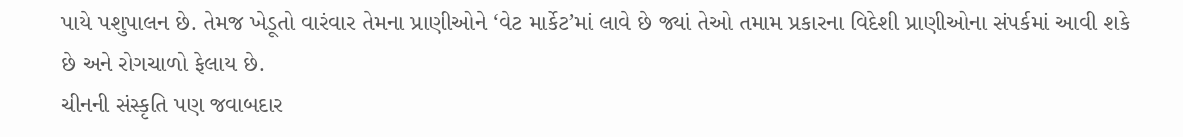પાયે પશુપાલન છે. તેમજ ખેડૂતો વારંવાર તેમના પ્રાણીઓને ‘વેટ માર્કેટ’માં લાવે છે જ્યાં તેઓ તમામ પ્રકારના વિદેશી પ્રાણીઓના સંપર્કમાં આવી શકે છે અને રોગચાળો ફેલાય છે.
ચીનની સંસ્કૃતિ પણ જવાબદાર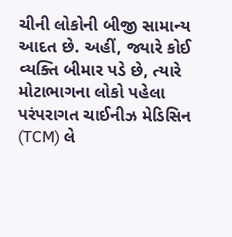ચીની લોકોની બીજી સામાન્ય આદત છે. અહીં, જ્યારે કોઈ વ્યક્તિ બીમાર પડે છે, ત્યારે મોટાભાગના લોકો પહેલા પરંપરાગત ચાઈનીઝ મેડિસિન (TCM) લે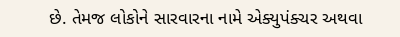છે. તેમજ લોકોને સારવારના નામે એક્યુપંક્ચર અથવા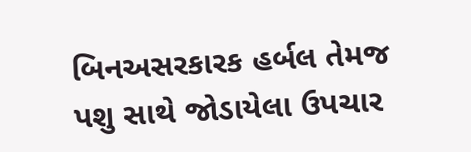બિનઅસરકારક હર્બલ તેમજ પશુ સાથે જોડાયેલા ઉપચાર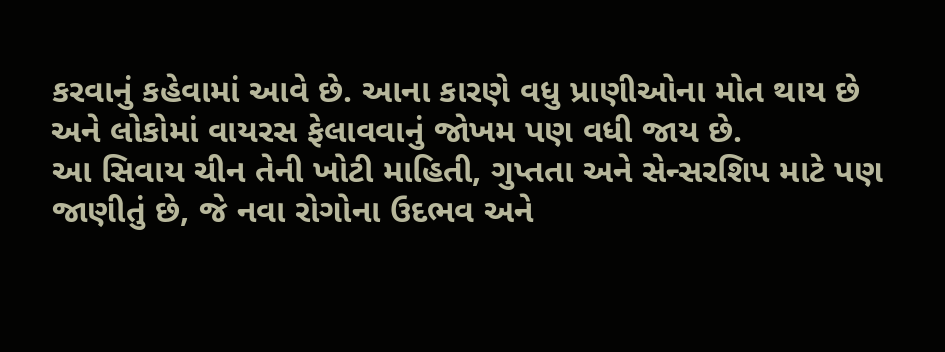કરવાનું કહેવામાં આવે છે. આના કારણે વધુ પ્રાણીઓના મોત થાય છે અને લોકોમાં વાયરસ ફેલાવવાનું જોખમ પણ વધી જાય છે.
આ સિવાય ચીન તેની ખોટી માહિતી, ગુપ્તતા અને સેન્સરશિપ માટે પણ જાણીતું છે, જે નવા રોગોના ઉદભવ અને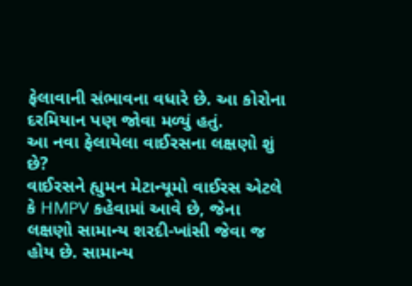ફેલાવાની સંભાવના વધારે છે. આ કોરોના દરમિયાન પણ જોવા મળ્યું હતું.
આ નવા ફેલાયેલા વાઈરસના લક્ષણો શું છે?
વાઈરસને હ્યુમન મેટાન્યૂમો વાઈરસ એટલે કે HMPV કહેવામાં આવે છે, જેના લક્ષણો સામાન્ય શરદી-ખાંસી જેવા જ હોય છે. સામાન્ય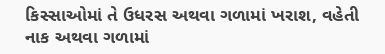કિસ્સાઓમાં તે ઉધરસ અથવા ગળામાં ખરાશ, વહેતી નાક અથવા ગળામાં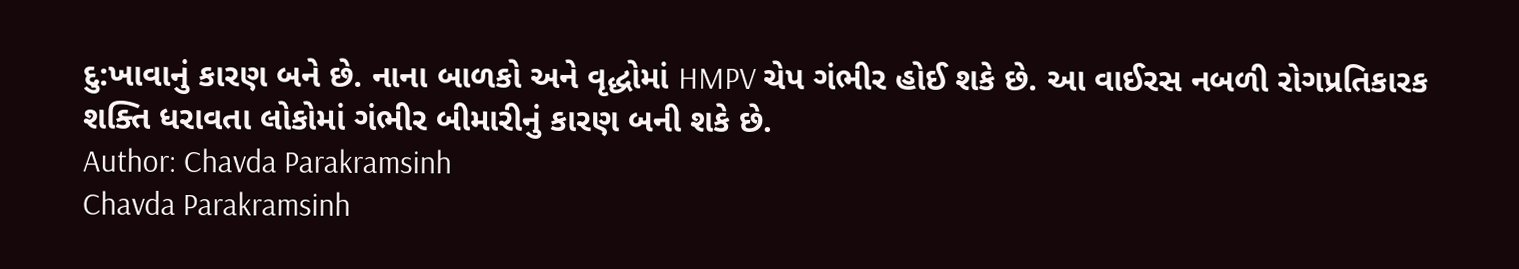દુ:ખાવાનું કારણ બને છે. નાના બાળકો અને વૃદ્ધોમાં HMPV ચેપ ગંભીર હોઈ શકે છે. આ વાઈરસ નબળી રોગપ્રતિકારક શક્તિ ધરાવતા લોકોમાં ગંભીર બીમારીનું કારણ બની શકે છે.
Author: Chavda Parakramsinh
Chavda Parakramsinh